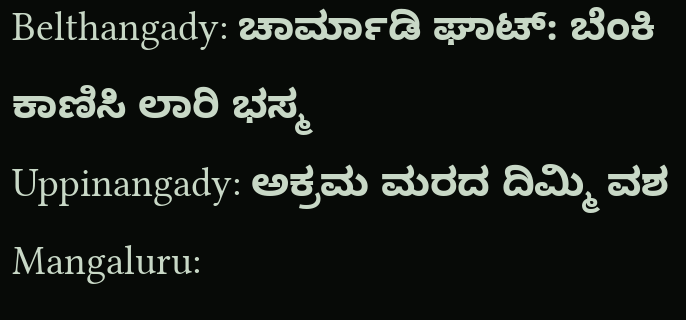Belthangady: ಚಾರ್ಮಾಡಿ ಘಾಟ್: ಬೆಂಕಿ ಕಾಣಿಸಿ ಲಾರಿ ಭಸ್ಮ
Uppinangady: ಅಕ್ರಮ ಮರದ ದಿಮ್ಮಿ ವಶ
Mangaluru: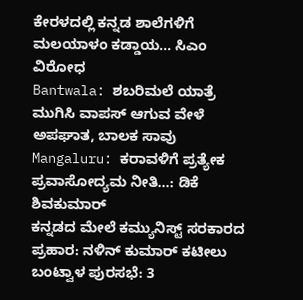ಕೇರಳದಲ್ಲಿ ಕನ್ನಡ ಶಾಲೆಗಳಿಗೆ ಮಲಯಾಳಂ ಕಡ್ಡಾಯ... ಸಿಎಂ ವಿರೋಧ
Bantwala: ಶಬರಿಮಲೆ ಯಾತ್ರೆ ಮುಗಿಸಿ ವಾಪಸ್ ಆಗುವ ವೇಳೆ ಅಪಘಾತ, ಬಾಲಕ ಸಾವು
Mangaluru: ಕರಾವಳಿಗೆ ಪ್ರತ್ಯೇಕ ಪ್ರವಾಸೋದ್ಯಮ ನೀತಿ…: ಡಿಕೆ ಶಿವಕುಮಾರ್
ಕನ್ನಡದ ಮೇಲೆ ಕಮ್ಯುನಿಸ್ಟ್ ಸರಕಾರದ ಪ್ರಹಾರ: ನಳಿನ್ ಕುಮಾರ್ ಕಟೀಲು
ಬಂಟ್ವಾಳ ಪುರಸಭೆ: 3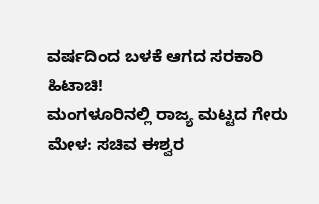ವರ್ಷದಿಂದ ಬಳಕೆ ಆಗದ ಸರಕಾರಿ ಹಿಟಾಚಿ!
ಮಂಗಳೂರಿನಲ್ಲಿ ರಾಜ್ಯ ಮಟ್ಟದ ಗೇರು ಮೇಳ: ಸಚಿವ ಈಶ್ವರ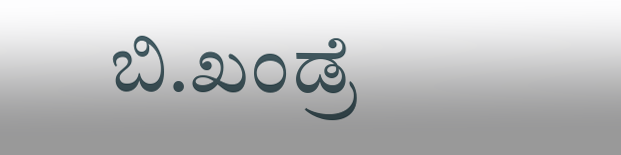ಬಿ.ಖಂಡ್ರೆ